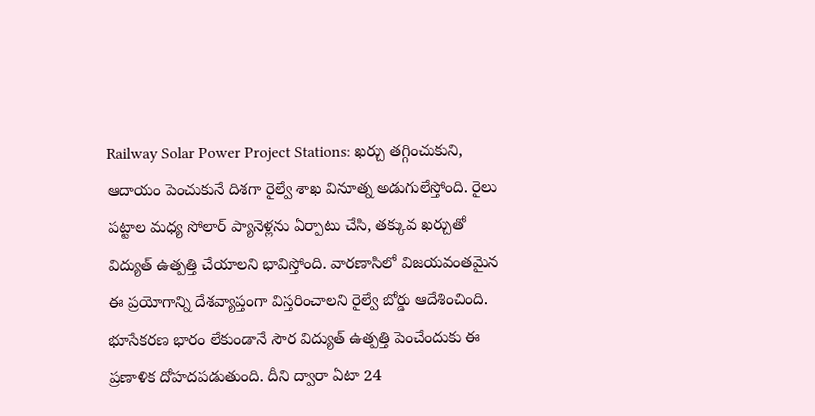Railway Solar Power Project Stations: ఖర్చు తగ్గించుకుని, ఆదాయం పెంచుకునే దిశగా రైల్వే శాఖ వినూత్న అడుగులేస్తోంది. రైలు పట్టాల మధ్య సోలార్ ప్యానెళ్లను ఏర్పాటు చేసి, తక్కువ ఖర్చుతో విద్యుత్ ఉత్పత్తి చేయాలని భావిస్తోంది. వారణాసిలో విజయవంతమైన ఈ ప్రయోగాన్ని దేశవ్యాప్తంగా విస్తరించాలని రైల్వే బోర్డు ఆదేశించింది. భూసేకరణ భారం లేకుండానే సౌర విద్యుత్ ఉత్పత్తి పెంచేందుకు ఈ ప్రణాళిక దోహదపడుతుంది. దీని ద్వారా ఏటా 24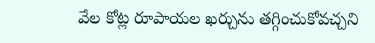వేల కోట్ల రూపాయల ఖర్చును తగ్గించుకోవచ్చని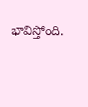భావిస్తోంది.